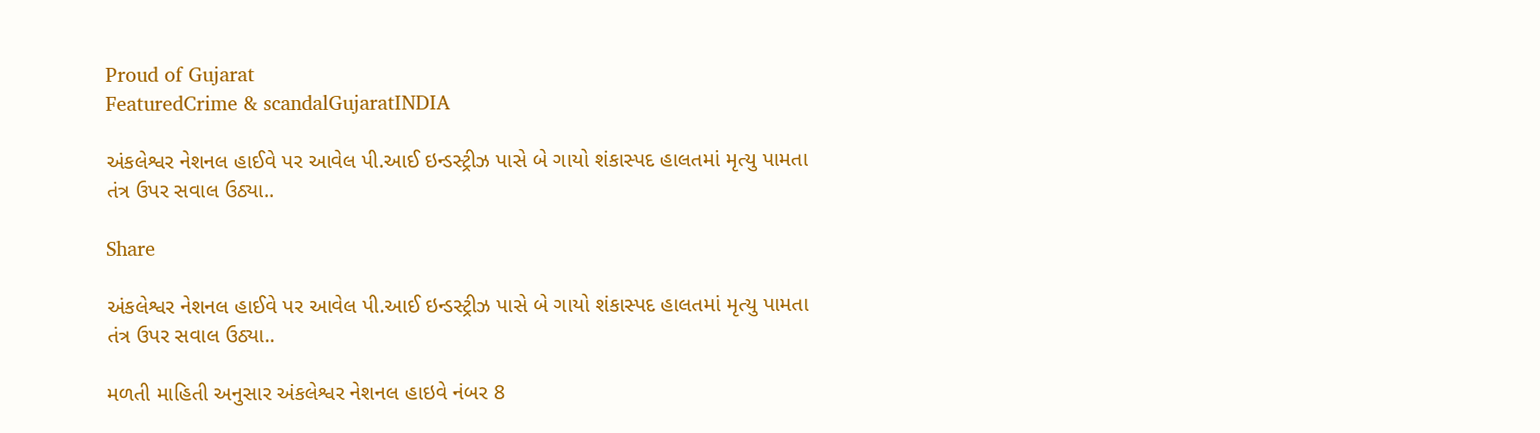Proud of Gujarat
FeaturedCrime & scandalGujaratINDIA

અંકલેશ્વર નેશનલ હાઈવે પર આવેલ પી.આઈ ઇન્ડસ્ટ્રીઝ પાસે બે ગાયો શંકાસ્પદ હાલતમાં મૃત્યુ પામતા તંત્ર ઉપર સવાલ ઉઠ્યા..

Share

અંકલેશ્વર નેશનલ હાઈવે પર આવેલ પી.આઈ ઇન્ડસ્ટ્રીઝ પાસે બે ગાયો શંકાસ્પદ હાલતમાં મૃત્યુ પામતા તંત્ર ઉપર સવાલ ઉઠ્યા..

મળતી માહિતી અનુસાર અંકલેશ્વર નેશનલ હાઇવે નંબર 8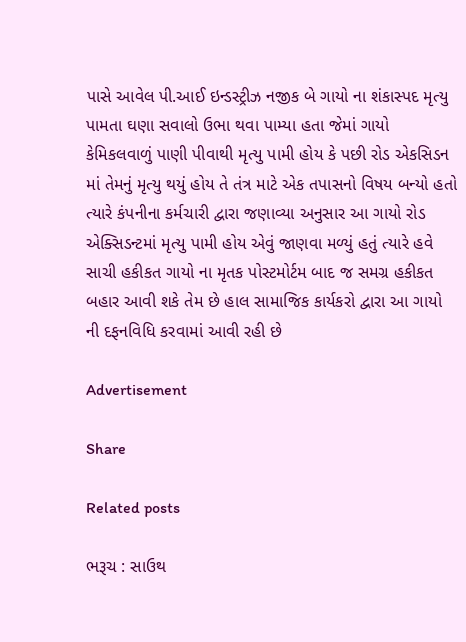પાસે આવેલ પી.આઈ ઇન્ડસ્ટ્રીઝ નજીક બે ગાયો ના શંકાસ્પદ મૃત્યુ પામતા ઘણા સવાલો ઉભા થવા પામ્યા હતા જેમાં ગાયો કેમિકલવાળું પાણી પીવાથી મૃત્યુ પામી હોય કે પછી રોડ એકસિડન માં તેમનું મૃત્યુ થયું હોય તે તંત્ર માટે એક તપાસનો વિષય બન્યો હતો ત્યારે કંપનીના કર્મચારી દ્વારા જણાવ્યા અનુસાર આ ગાયો રોડ એક્સિડન્ટમાં મૃત્યુ પામી હોય એવું જાણવા મળ્યું હતું ત્યારે હવે સાચી હકીકત ગાયો ના મૃતક પોસ્ટમોર્ટમ બાદ જ સમગ્ર હકીકત બહાર આવી શકે તેમ છે હાલ સામાજિક કાર્યકરો દ્વારા આ ગાયો ની દફનવિધિ કરવામાં આવી રહી છે

Advertisement

Share

Related posts

ભરૂચ : સાઉથ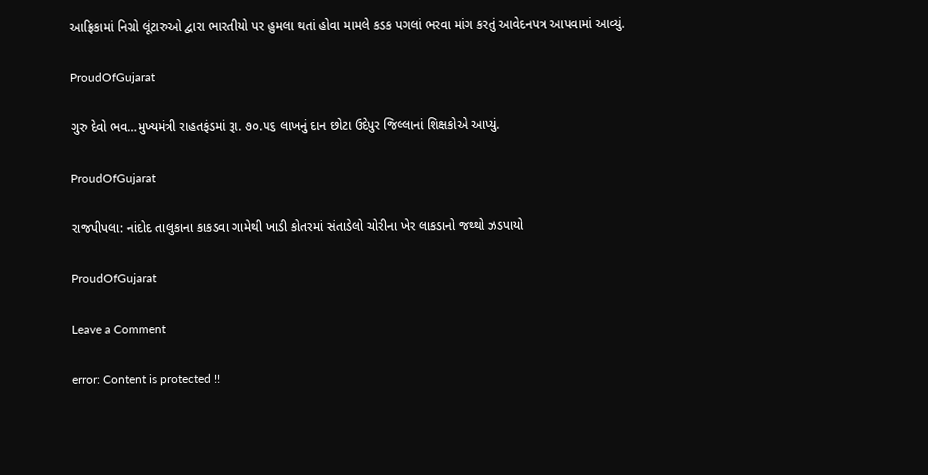આફ્રિકામાં નિગ્રો લૂંટારુઓ દ્વારા ભારતીયો પર હુમલા થતાં હોવા મામલે કડક પગલાં ભરવા માંગ કરતું આવેદનપત્ર આપવામાં આવ્યું.

ProudOfGujarat

ગુરુ દેવો ભવ…મુખ્યમંત્રી રાહતફંડમાં રૂા. ૭૦.૫૬ લાખનું દાન છોટા ઉદેપુર જિલ્લાનાં શિક્ષકોએ આપ્યું.

ProudOfGujarat

રાજપીપલા: નાંદોદ તાલુકાના કાકડવા ગામેથી ખાડી કોતરમાં સંતાડેલો ચોરીના ખેર લાકડાનો જથ્થો ઝડપાયો

ProudOfGujarat

Leave a Comment

error: Content is protected !!